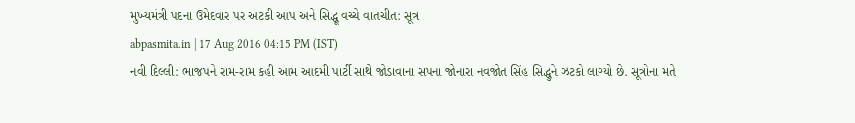મુખ્યમંત્રી પદના ઉમેદવાર પર અટકી આપ અને સિદ્ધૂ વચ્ચે વાતચીત: સૂત્ર
abpasmita.in | 17 Aug 2016 04:15 PM (IST)
નવી દિલ્લી: ભાજપને રામ-રામ કહી આમ આદમી પાર્ટી સાથે જોડાવાના સપના જોનારા નવજોત સિંહ સિદ્ધુને ઝટકો લાગ્યો છે. સૂત્રોના મતે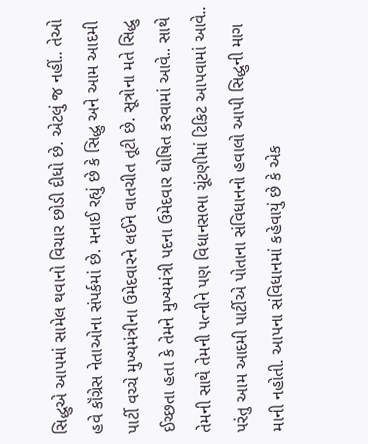સિદ્ધુએ આપમાં સામેલ થવાનો વિચાર છોડી દીધો છે. એટલું જ નહીં.. તેઓ હવે કૉંગ્રેસ નેતાઓના સંપર્કમાં છે. મનાઈ રહ્યું છે કે સિદ્ધુ અને આમ આદમી પાર્ટી વચ્ચે મુખ્યમંત્રીના ઉમેદવારને લઈને વાતચીત તૂટી છે. સૂત્રોના મતે સિદ્ધુ ઈચ્છતા હતા કે તેમને મુખ્યમંત્રી પદના ઉમેદવાર ઘોષિત કરવામાં આવે.. સાથે તેમની સાથે તેમની પત્નીને પણ વિધાનસભા ચૂંટણીમાં ટિકિટ આપવામાં આવે.. પરંતુ આમ આદમી પાર્ટીએ પોતાના સંવિધાનનો હવાલો આપી સિદ્ધુની માગ માની નહોતી. આપના સંવિધાનમાં કહેવાયું છે કે એક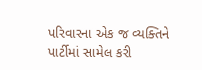પરિવારના એક જ વ્યક્તિને પાર્ટીમાં સામેલ કરી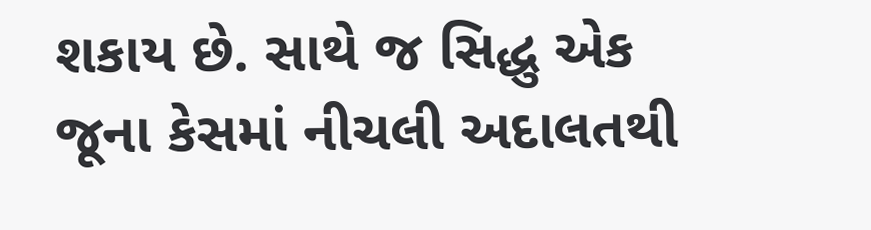શકાય છે. સાથે જ સિદ્ધુ એક જૂના કેસમાં નીચલી અદાલતથી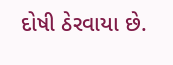દોષી ઠેરવાયા છે.